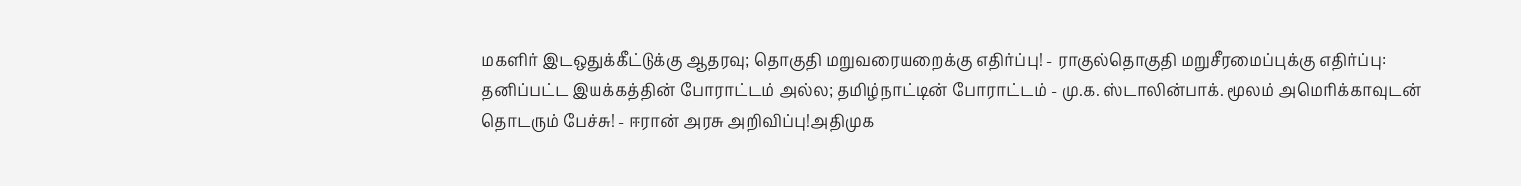மகளிர் இடஒதுக்கீட்டுக்கு ஆதரவு; தொகுதி மறுவரையறைக்கு எதிர்ப்பு! - ராகுல்தொகுதி மறுசீரமைப்புக்கு எதிர்ப்பு: தனிப்பட்ட இயக்கத்தின் போராட்டம் அல்ல; தமிழ்நாட்டின் போராட்டம் - மு.க. ஸ்டாலின்பாக். மூலம் அமெரிக்காவுடன் தொடரும் பேச்சு! - ஈரான் அரசு அறிவிப்பு!அதிமுக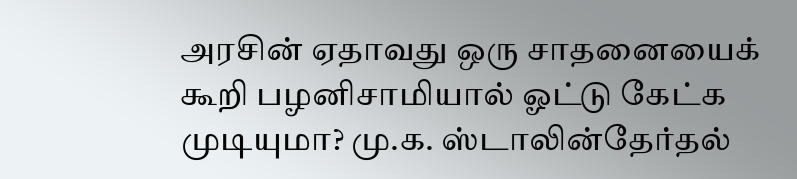அரசின் ஏதாவது ஒரு சாதனையைக் கூறி பழனிசாமியால் ஓட்டு கேட்க முடியுமா? மு.க. ஸ்டாலின்தேர்தல்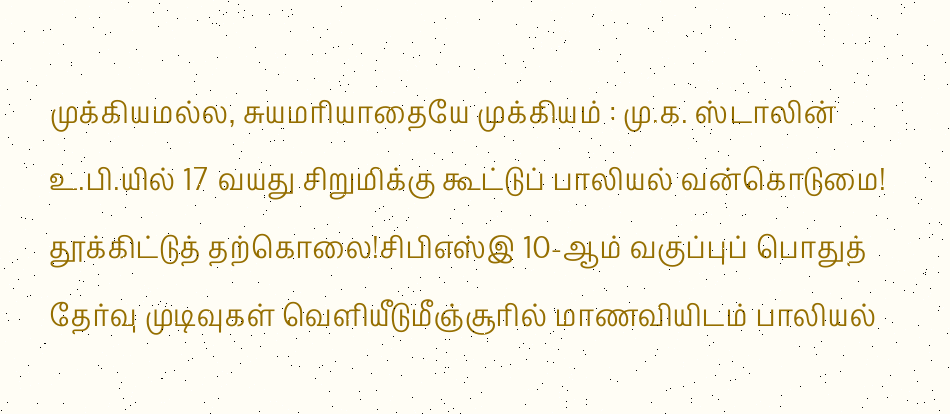முக்கியமல்ல, சுயமரியாதையே முக்கியம் : மு.க. ஸ்டாலின் உ.பி.யில் 17 வயது சிறுமிக்கு கூட்டுப் பாலியல் வன்கொடுமை! தூக்கிட்டுத் தற்கொலை!சிபிஎஸ்இ 10-ஆம் வகுப்புப் பொதுத் தேர்வு முடிவுகள் வெளியீடுமீஞ்சூரில் மாணவியிடம் பாலியல்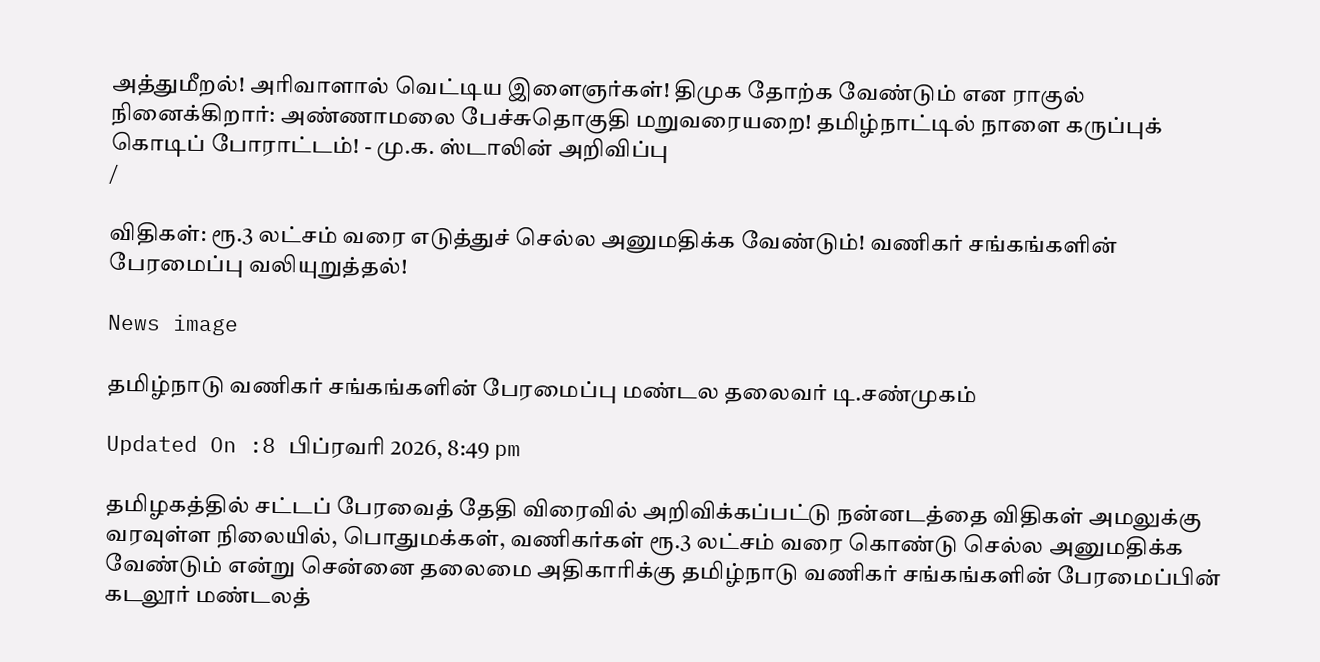அத்துமீறல்! அரிவாளால் வெட்டிய இளைஞர்கள்! திமுக தோற்க வேண்டும் என ராகுல் நினைக்கிறார்: அண்ணாமலை பேச்சுதொகுதி மறுவரையறை! தமிழ்நாட்டில் நாளை கருப்புக் கொடிப் போராட்டம்! - மு.க. ஸ்டாலின் அறிவிப்பு
/

விதிகள்: ரூ.3 லட்சம் வரை எடுத்துச் செல்ல அனுமதிக்க வேண்டும்! வணிகர் சங்கங்களின் பேரமைப்பு வலியுறுத்தல்!

News image

தமிழ்நாடு வணிகர் சங்கங்களின் பேரமைப்பு மண்டல தலைவர் டி.சண்முகம்

Updated On :8 பிப்ரவரி 2026, 8:49 pm

தமிழகத்தில் சட்டப் பேரவைத் தேதி விரைவில் அறிவிக்கப்பட்டு நன்னடத்தை விதிகள் அமலுக்கு வரவுள்ள நிலையில், பொதுமக்கள், வணிகர்கள் ரூ.3 லட்சம் வரை கொண்டு செல்ல அனுமதிக்க வேண்டும் என்று சென்னை தலைமை அதிகாரிக்கு தமிழ்நாடு வணிகர் சங்கங்களின் பேரமைப்பின் கடலூர் மண்டலத்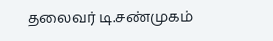தலைவர் டி.சண்முகம்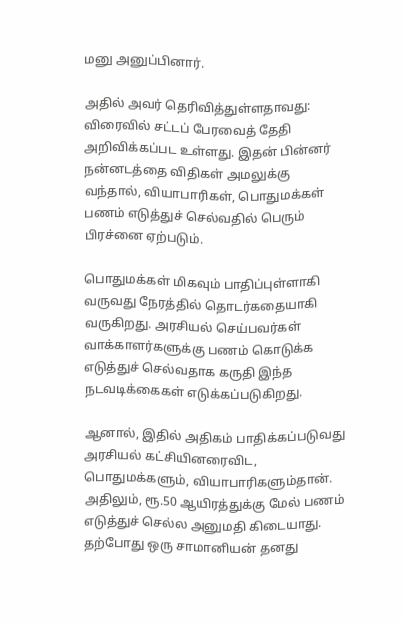மனு அனுப்பினார்.

அதில் அவர் தெரிவித்துள்ளதாவது: விரைவில் சட்டப் பேரவைத் தேதி அறிவிக்கப்பட உள்ளது. இதன் பின்னர் நன்னடத்தை விதிகள் அமலுக்கு வந்தால், வியாபாரிகள், பொதுமக்கள் பணம் எடுத்துச் செல்வதில் பெரும் பிரச்னை ஏற்படும்.

பொதுமக்கள் மிகவும் பாதிப்புள்ளாகி வருவது நேரத்தில் தொடர்கதையாகி வருகிறது. அரசியல் செய்பவர்கள் வாக்காளர்களுக்கு பணம் கொடுக்க எடுத்துச் செல்வதாக கருதி இந்த நடவடிக்கைகள் எடுக்கப்படுகிறது.

ஆனால், இதில் அதிகம் பாதிக்கப்படுவது அரசியல் கட்சியினரைவிட, பொதுமக்களும், வியாபாரிகளும்தான். அதிலும், ரூ.50 ஆயிரத்துக்கு மேல் பணம் எடுத்துச் செல்ல அனுமதி கிடையாது. தற்போது ஒரு சாமானியன் தனது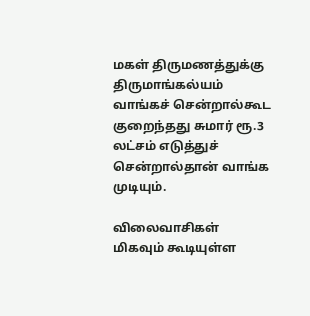மகள் திருமணத்துக்கு திருமாங்கல்யம் வாங்கச் சென்றால்கூட குறைந்தது சுமார் ரூ.3 லட்சம் எடுத்துச் சென்றால்தான் வாங்க முடியும்.

விலைவாசிகள் மிகவும் கூடியுள்ள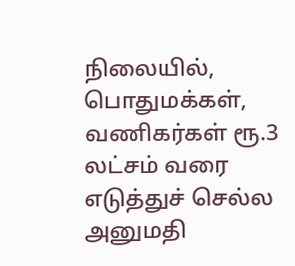நிலையில், பொதுமக்கள், வணிகர்கள் ரூ.3 லட்சம் வரை எடுத்துச் செல்ல அனுமதி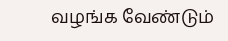வழங்க வேண்டும்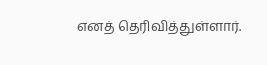எனத் தெரிவித்துள்ளார்.